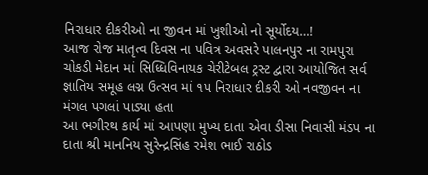નિરાધાર દીકરીઓ ના જીવન માં ખુશીઓ નો સૂર્યોદય…!
આજ રોજ માતૃત્વ દિવસ ના પવિત્ર અવસરે પાલનપુર ના રામપુરા ચોકડી મેદાન માં સિધ્ધિવિનાયક ચેરીટેબલ ટ્રસ્ટ દ્વારા આયોજિત સર્વ જ્ઞાતિય સમૂહ લગ્ન ઉત્સવ માં ૧૫ નિરાધાર દીકરી ઓ નવજીવન ના મંગલ પગલાં પાડ્યા હતા
આ ભગીરથ કાર્ય માં આપણા મુખ્ય દાતા એવા ડીસા નિવાસી મંડપ ના દાતા શ્રી માનનિય સુરેન્દ્રસિંહ રમેશ ભાઈ રાઠોડ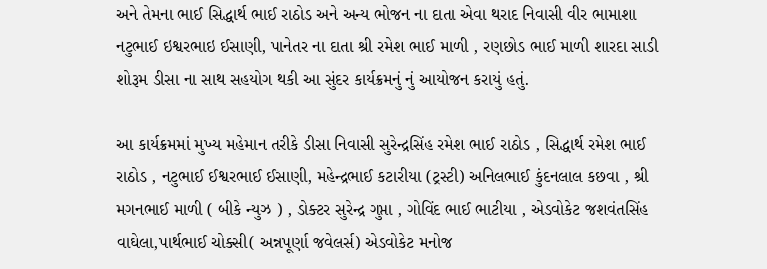અને તેમના ભાઈ સિદ્ધાર્થ ભાઈ રાઠોડ અને અન્ય ભોજન ના દાતા એવા થરાદ નિવાસી વીર ભામાશા નટુભાઈ ઇશ્વરભાઇ ઈસાણી, પાનેતર ના દાતા શ્રી રમેશ ભાઈ માળી , રણછોડ ભાઈ માળી શારદા સાડી શોરૂમ ડીસા ના સાથ સહયોગ થકી આ સુંદર કાર્યક્રમનું નું આયોજન કરાયું હતું.

આ કાર્યક્રમમાં મુખ્ય મહેમાન તરીકે ડીસા નિવાસી સુરેન્દ્રસિંહ રમેશ ભાઈ રાઠોડ , સિદ્ધાર્થ રમેશ ભાઈ રાઠોડ , નટુભાઈ ઈશ્વરભાઈ ઈસાણી, મહેન્દ્રભાઈ કટારીયા (ટ્રસ્ટી) અનિલભાઈ કુંદનલાલ કછવા , શ્રી મગનભાઈ માળી ( બીકે ન્યુઝ ) , ડોક્ટર સુરેન્દ્ર ગુપ્તા , ગોવિંદ ભાઈ ભાટીયા , એડવોકેટ જશવંતસિંહ વાઘેલા,પાર્થભાઈ ચોક્સી( અન્નપૂર્ણા જવેલર્સ) એડવોકેટ મનોજ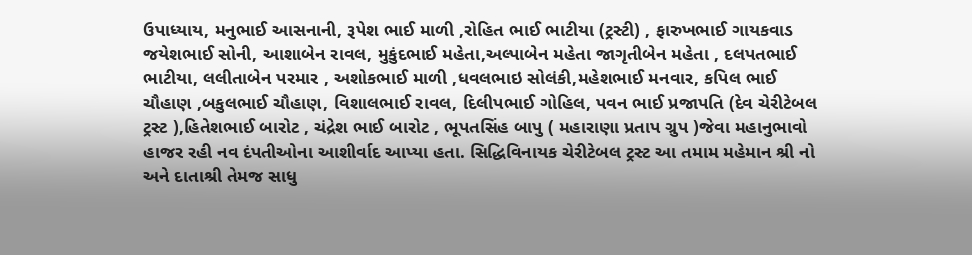ઉપાધ્યાય, મનુભાઈ આસનાની, રૂપેશ ભાઈ માળી ,રોહિત ભાઈ ભાટીયા (ટ્રસ્ટી) , ફારુખભાઈ ગાયકવાડ જયેશભાઈ સોની, આશાબેન રાવલ, મુકુંદભાઈ મહેતા,અલ્પાબેન મહેતા જાગૃતીબેન મહેતા , દલપતભાઈ ભાટીયા, લલીતાબેન પરમાર , અશોકભાઈ માળી ,ધવલભાઇ સોલંકી,મહેશભાઈ મનવાર, કપિલ ભાઈ ચૌહાણ ,બકુલભાઈ ચૌહાણ, વિશાલભાઈ રાવલ, દિલીપભાઈ ગોહિલ, પવન ભાઈ પ્રજાપતિ (દેવ ચેરીટેબલ ટ્રસ્ટ ),હિતેશભાઈ બારોટ , ચંદ્રેશ ભાઈ બારોટ , ભૂપતસિંહ બાપુ ( મહારાણા પ્રતાપ ગ્રુપ )જેવા મહાનુભાવો હાજર રહી નવ દંપતીઓના આશીર્વાદ આપ્યા હતા. સિદ્ધિવિનાયક ચેરીટેબલ ટ્રસ્ટ આ તમામ મહેમાન શ્રી નો અને દાતાશ્રી તેમજ સાધુ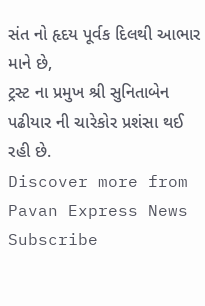સંત નો હૃદય પૂર્વક દિલથી આભાર માને છે,
ટ્રસ્ટ ના પ્રમુખ શ્રી સુનિતાબેન પઢીયાર ની ચારેકોર પ્રશંસા થઈ રહી છે.
Discover more from Pavan Express News
Subscribe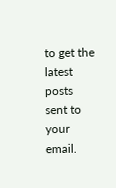to get the latest posts sent to your email.